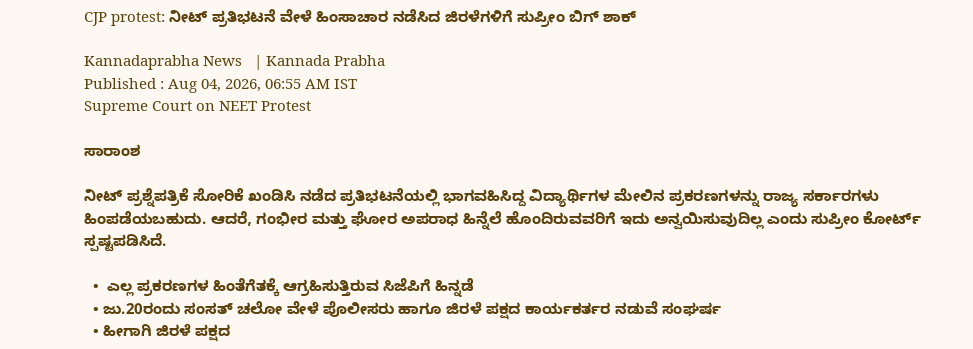CJP protest: ನೀಟ್ ಪ್ರತಿಭಟನೆ ವೇಳೆ ಹಿಂಸಾಚಾರ ನಡೆಸಿದ ಜಿರಳೆಗಳಿಗೆ ಸುಪ್ರೀಂ ಬಿಗ್ ಶಾಕ್

Kannadaprabha News   | Kannada Prabha
Published : Aug 04, 2026, 06:55 AM IST
Supreme Court on NEET Protest

ಸಾರಾಂಶ

ನೀಟ್ ಪ್ರಶ್ನೆಪತ್ರಿಕೆ ಸೋರಿಕೆ ಖಂಡಿಸಿ ನಡೆದ ಪ್ರತಿಭಟನೆಯಲ್ಲಿ ಭಾಗವಹಿಸಿದ್ದ ವಿದ್ಯಾರ್ಥಿಗಳ ಮೇಲಿನ ಪ್ರಕರಣಗಳನ್ನು ರಾಜ್ಯ ಸರ್ಕಾರಗಳು ಹಿಂಪಡೆಯಬಹುದು. ಆದರೆ, ಗಂಭೀರ ಮತ್ತು ಘೋರ ಅಪರಾಧ ಹಿನ್ನೆಲೆ ಹೊಂದಿರುವವರಿಗೆ ಇದು ಅನ್ವಯಿಸುವುದಿಲ್ಲ ಎಂದು ಸುಪ್ರೀಂ ಕೋರ್ಟ್ ಸ್ಪಷ್ಟಪಡಿಸಿದೆ.

  •  ಎಲ್ಲ ಪ್ರಕರಣಗಳ ಹಿಂತೆಗೆತಕ್ಕೆ ಆಗ್ರಹಿಸುತ್ತಿರುವ ಸಿಜೆಪಿಗೆ ಹಿನ್ನಡೆ
  • ಜು.20ರಂದು ಸಂಸತ್‌ ಚಲೋ ವೇಳೆ ಪೊಲೀಸರು ಹಾಗೂ ಜಿರಳೆ ಪಕ್ಷದ ಕಾರ್ಯಕರ್ತರ ನಡುವೆ ಸಂಘರ್ಷ
  • ಹೀಗಾಗಿ ಜಿರಳೆ ಪಕ್ಷದ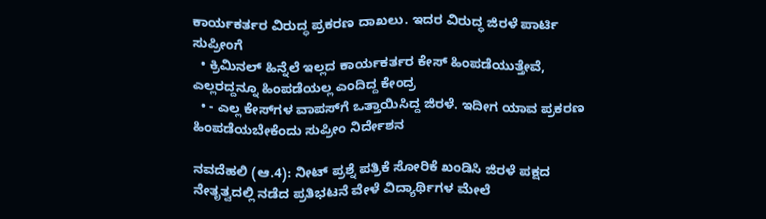ಕಾರ್ಯಕರ್ತರ ವಿರುದ್ಧ ಪ್ರಕರಣ ದಾಖಲು. ಇದರ ವಿರುದ್ಧ ಜಿರಳೆ ಪಾರ್ಟಿ ಸುಪ್ರೀಂಗೆ
  • ಕ್ರಿಮಿನಲ್‌ ಹಿನ್ನೆಲೆ ಇಲ್ಲದ ಕಾರ್ಯಕರ್ತರ ಕೇಸ್‌ ಹಿಂಪಡೆಯುತ್ತೇವೆ, ಎಲ್ಲರದ್ದನ್ನೂ ಹಿಂಪಡೆಯಲ್ಲ ಎಂದಿದ್ದ ಕೇಂದ್ರ
  • - ಎಲ್ಲ ಕೇಸ್‌ಗಳ ವಾಪಸ್‌ಗೆ ಒತ್ತಾಯಿಸಿದ್ದ ಜಿರಳೆ. ಇದೀಗ ಯಾವ ಪ್ರಕರಣ ಹಿಂಪಡೆಯಬೇಕೆಂದು ಸುಪ್ರೀಂ ನಿರ್ದೇಶನ

ನವದೆಹಲಿ (ಆ.4): ನೀಟ್‌ ಪ್ರಶ್ನೆ ಪತ್ರಿಕೆ ಸೋರಿಕೆ ಖಂಡಿಸಿ ಜಿರಳೆ ಪಕ್ಷದ ನೇತೃತ್ವದಲ್ಲಿ ನಡೆದ ಪ್ರತಿಭಟನೆ ವೇಳೆ ವಿದ್ಯಾರ್ಥಿಗಳ ಮೇಲೆ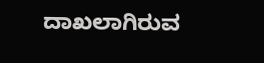ದಾಖಲಾಗಿರುವ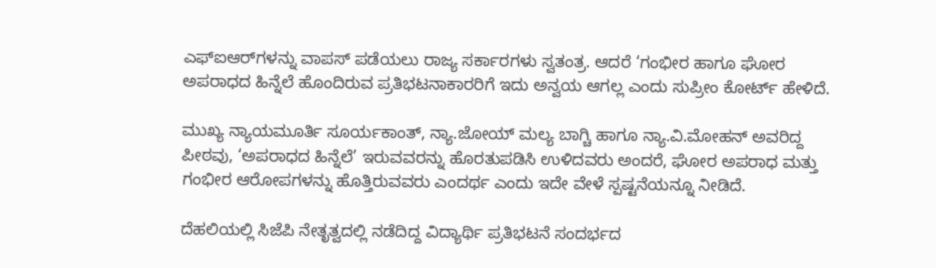ಎಫ್‌ಐಆರ್‌ಗಳನ್ನು ವಾಪಸ್‌ ಪಡೆಯಲು ರಾಜ್ಯ ಸರ್ಕಾರಗಳು ಸ್ವತಂತ್ರ. ಆದರೆ ‘ಗಂಭೀರ ಹಾಗೂ ಘೋರ ಅಪರಾಧದ ಹಿನ್ನೆಲೆ ಹೊಂದಿರುವ ಪ್ರತಿಭಟನಾಕಾರರಿಗೆ ಇದು ಅನ್ವಯ ಆಗಲ್ಲ ಎಂದು ಸುಪ್ರೀಂ ಕೋರ್ಟ್‌ ಹೇಳಿದೆ.

ಮುಖ್ಯ ನ್ಯಾಯಮೂರ್ತಿ ಸೂರ್ಯಕಾಂತ್‌, ನ್ಯಾ.ಜೋಯ್‌ ಮಲ್ಯ ಬಾಗ್ಚಿ ಹಾಗೂ ನ್ಯಾ.ವಿ.ಮೋಹನ್ ಅವರಿದ್ದ ಪೀಠವು, ‘ಅಪರಾಧದ ಹಿನ್ನೆಲೆ’ ಇರುವವರನ್ನು ಹೊರತುಪಡಿಸಿ ಉಳಿದವರು ಅಂದರೆ, ಘೋರ ಅಪರಾಧ ಮತ್ತು ಗಂಭೀರ ಆರೋಪಗಳನ್ನು ಹೊತ್ತಿರುವವರು ಎಂದರ್ಥ ಎಂದು ಇದೇ ವೇಳೆ ಸ್ಪಷ್ಟನೆಯನ್ನೂ ನೀಡಿದೆ.

ದೆಹಲಿಯಲ್ಲಿ ಸಿಜೆಪಿ ನೇತೃತ್ವದಲ್ಲಿ ನಡೆದಿದ್ದ ವಿದ್ಯಾರ್ಥಿ ಪ್ರತಿಭಟನೆ ಸಂದರ್ಭದ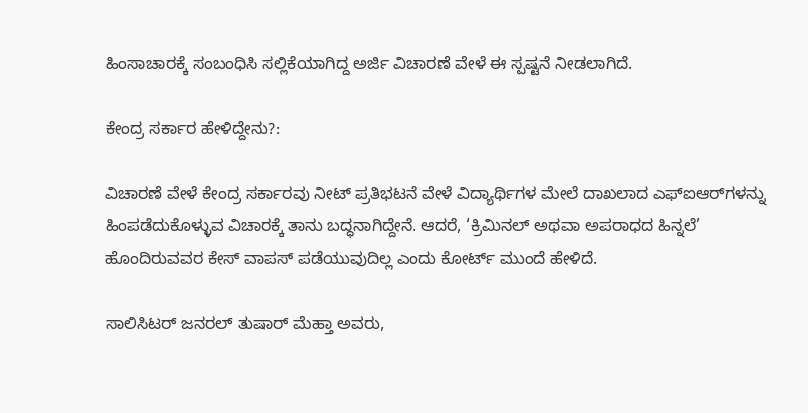ಹಿಂಸಾಚಾರಕ್ಕೆ ಸಂಬಂಧಿಸಿ ಸಲ್ಲಿಕೆಯಾಗಿದ್ದ ಅರ್ಜಿ ವಿಚಾರಣೆ ವೇಳೆ ಈ ಸ್ಪಷ್ಟನೆ ನೀಡಲಾಗಿದೆ.

ಕೇಂದ್ರ ಸರ್ಕಾರ ಹೇಳಿದ್ದೇನು?:

ವಿಚಾರಣೆ ವೇಳೆ ಕೇಂದ್ರ ಸರ್ಕಾರವು ನೀಟ್‌ ಪ್ರತಿಭಟನೆ ವೇಳೆ ವಿದ್ಯಾರ್ಥಿಗಳ ಮೇಲೆ ದಾಖಲಾದ ಎಫ್‌ಐಆರ್‌ಗಳನ್ನು ಹಿಂಪಡೆದುಕೊಳ್ಳುವ ವಿಚಾರಕ್ಕೆ ತಾನು ಬದ್ಧನಾಗಿದ್ದೇನೆ. ಆದರೆ, ‘ಕ್ರಿಮಿನಲ್‌ ಅಥವಾ ಅಪರಾಧದ ಹಿನ್ನಲೆ’ ಹೊಂದಿರುವವರ ಕೇಸ್‌ ವಾಪಸ್‌ ಪಡೆಯುವುದಿಲ್ಲ ಎಂದು ಕೋರ್ಟ್ ಮುಂದೆ ಹೇಳಿದೆ.

ಸಾಲಿಸಿಟರ್ ಜನರಲ್‌ ತುಷಾರ್‌ ಮೆಹ್ತಾ ಅವರು,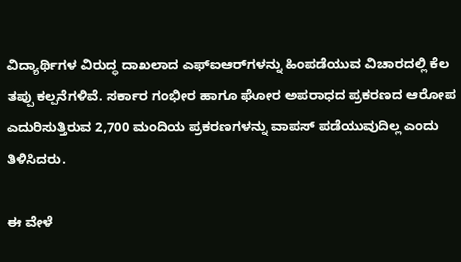ವಿದ್ಯಾರ್ಥಿಗಳ ವಿರುದ್ಧ ದಾಖಲಾದ ಎಫ್‌ಐಆರ್‌ಗಳನ್ನು ಹಿಂಪಡೆಯುವ ವಿಚಾರದಲ್ಲಿ ಕೆಲ ತಪ್ಪು ಕಲ್ಪನೆಗಳಿವೆ. ಸರ್ಕಾರ ಗಂಭೀರ ಹಾಗೂ ಘೋರ ಅಪರಾಧದ ಪ್ರಕರಣದ ಆರೋಪ ಎದುರಿಸುತ್ತಿರುವ 2,700 ಮಂದಿಯ ಪ್ರಕರಣಗಳನ್ನು ವಾಪಸ್‌ ಪಡೆಯುವುದಿಲ್ಲ ಎಂದು ತಿಳಿಸಿದರು.

ಈ ವೇಳೆ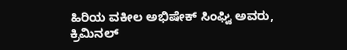ಹಿರಿಯ ವಕೀಲ ಅಭಿಷೇಕ್‌ ಸಿಂಘ್ವಿ ಅವರು, ಕ್ರಿಮಿನಲ್‌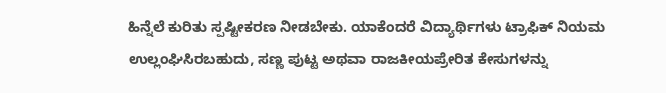ಹಿನ್ನೆಲೆ ಕುರಿತು ಸ್ಪಷ್ಟೀಕರಣ ನೀಡಬೇಕು. ಯಾಕೆಂದರೆ ವಿದ್ಯಾರ್ಥಿಗಳು ಟ್ರಾಫಿಕ್‌ ನಿಯಮ ಉಲ್ಲಂಘಿಸಿರಬಹುದು, ಸಣ್ಣ ಪುಟ್ಟ ಅಥವಾ ರಾಜಕೀಯಪ್ರೇರಿತ ಕೇಸುಗಳನ್ನು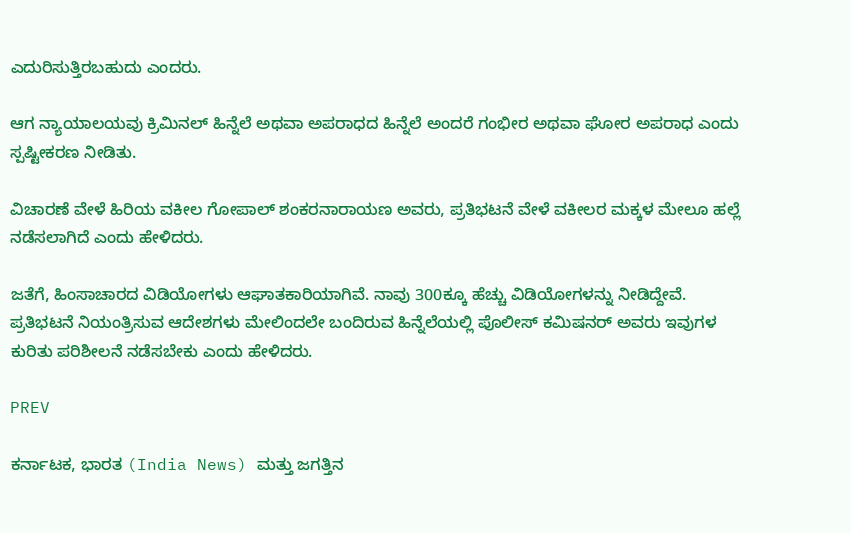ಎದುರಿಸುತ್ತಿರಬಹುದು ಎಂದರು.

ಆಗ ನ್ಯಾಯಾಲಯವು ಕ್ರಿಮಿನಲ್‌ ಹಿನ್ನೆಲೆ ಅಥವಾ ಅಪರಾಧದ ಹಿನ್ನೆಲೆ ಅಂದರೆ ಗಂಭೀರ ಅಥವಾ ಘೋರ ಅಪರಾಧ ಎಂದು ಸ್ಪಷ್ಟೀಕರಣ ನೀಡಿತು.

ವಿಚಾರಣೆ ವೇಳೆ ಹಿರಿಯ ವಕೀಲ ಗೋಪಾಲ್‌ ಶಂಕರನಾರಾಯಣ ಅವರು, ಪ್ರತಿಭಟನೆ ವೇಳೆ ವಕೀಲರ ಮಕ್ಕಳ ಮೇಲೂ ಹಲ್ಲೆ ನಡೆಸಲಾಗಿದೆ ಎಂದು ಹೇಳಿದರು.

ಜತೆಗೆ, ಹಿಂಸಾಚಾರದ ವಿಡಿಯೋಗಳು ಆಘಾತಕಾರಿಯಾಗಿವೆ. ನಾವು 300ಕ್ಕೂ ಹೆಚ್ಚು ವಿಡಿಯೋಗಳನ್ನು ನೀಡಿದ್ದೇವೆ. ಪ್ರತಿಭಟನೆ ನಿಯಂತ್ರಿಸುವ ಆದೇಶಗಳು ಮೇಲಿಂದಲೇ ಬಂದಿರುವ ಹಿನ್ನೆಲೆಯಲ್ಲಿ ಪೊಲೀಸ್‌ ಕಮಿಷನರ್‌ ಅವರು ಇವುಗಳ ಕುರಿತು ಪರಿಶೀಲನೆ ನಡೆಸಬೇಕು ಎಂದು ಹೇಳಿದರು.

PREV

ಕರ್ನಾಟಕ, ಭಾರತ (India News) ಮತ್ತು ಜಗತ್ತಿನ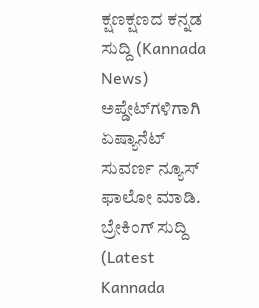ಕ್ಷಣಕ್ಷಣದ ಕನ್ನಡ ಸುದ್ದಿ (Kannada News) ಅಪ್ಡೇಟ್‌ಗಳಿಗಾಗಿ ಏಷ್ಯಾನೆಟ್ ಸುವರ್ಣ ನ್ಯೂಸ್‌ ಫಾಲೋ ಮಾಡಿ. ಬ್ರೇಕಿಂಗ್ ಸುದ್ದಿ (Latest Kannada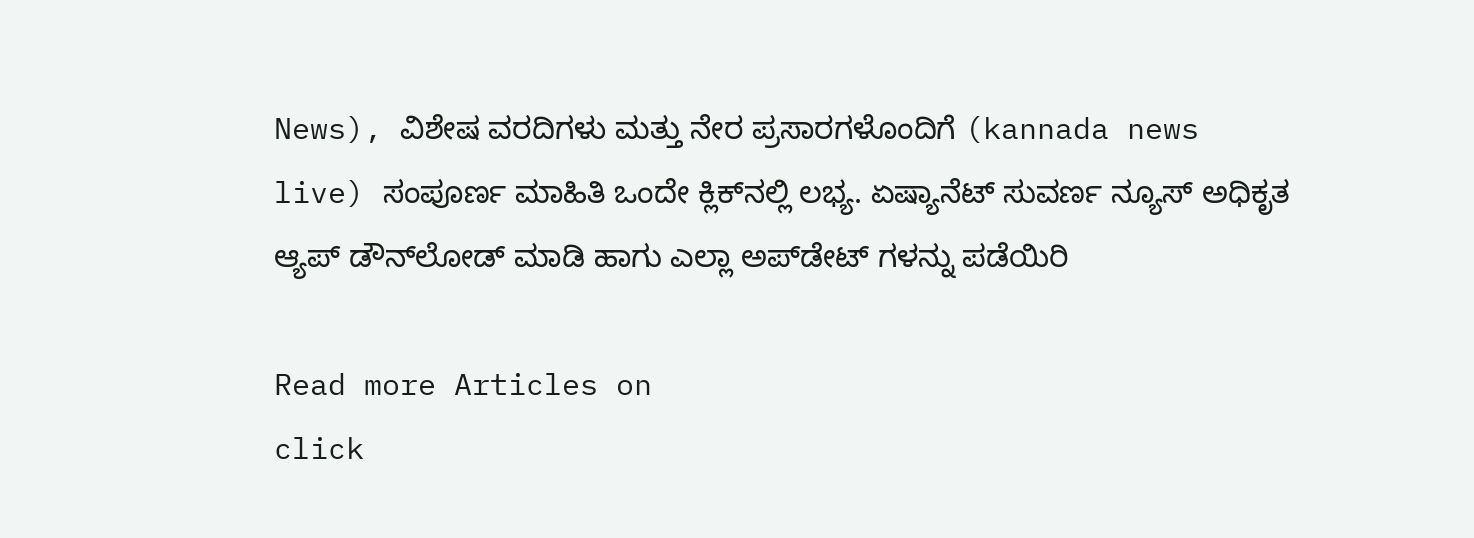News), ವಿಶೇಷ ವರದಿಗಳು ಮತ್ತು ನೇರ ಪ್ರಸಾರಗಳೊಂದಿಗೆ (kannada news live) ಸಂಪೂರ್ಣ ಮಾಹಿತಿ ಒಂದೇ ಕ್ಲಿಕ್‌ನಲ್ಲಿ ಲಭ್ಯ. ಏಷ್ಯಾನೆಟ್ ಸುವರ್ಣ ನ್ಯೂಸ್ ಅಧಿಕೃತ ಆ್ಯಪ್ ಡೌನ್‌ಲೋಡ್ ಮಾಡಿ ಹಾಗು ಎಲ್ಲಾ ಅಪ್‌ಡೇಟ್ ಗಳನ್ನು ಪಡೆಯಿರಿ

Read more Articles on
click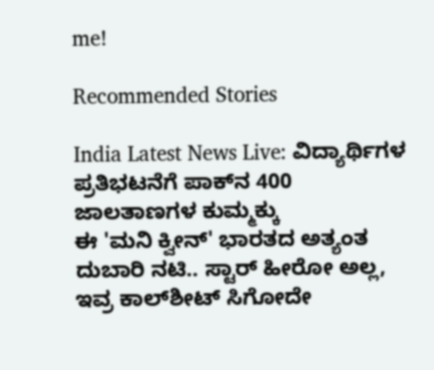me!

Recommended Stories

India Latest News Live: ವಿದ್ಯಾರ್ಥಿಗಳ ಪ್ರತಿಭಟನೆಗೆ ಪಾಕ್‌ನ 400 ಜಾಲತಾಣಗಳ ಕುಮ್ಮಕ್ಕು
ಈ 'ಮನಿ ಕ್ವೀನ್' ಭಾರತದ ಅತ್ಯಂತ ದುಬಾರಿ ನಟಿ.. ಸ್ಟಾರ್ ಹೀರೋ ಅಲ್ಲ, ಇವ್ರ ಕಾಲ್‌ಶೀಟ್ ಸಿಗೋದೇ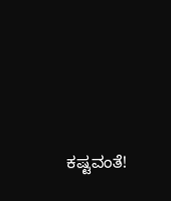ಕಷ್ಟವಂತೆ!